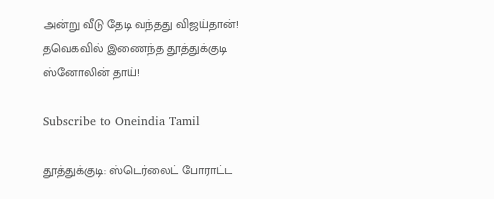அன்று வீடு தேடி வந்தது விஜய்தான்! தவெகவில் இணைந்த தூத்துக்குடி ஸ்னோலின் தாய்!

Subscribe to Oneindia Tamil

தூத்துக்குடி: ஸ்டெர்லைட் போராட்ட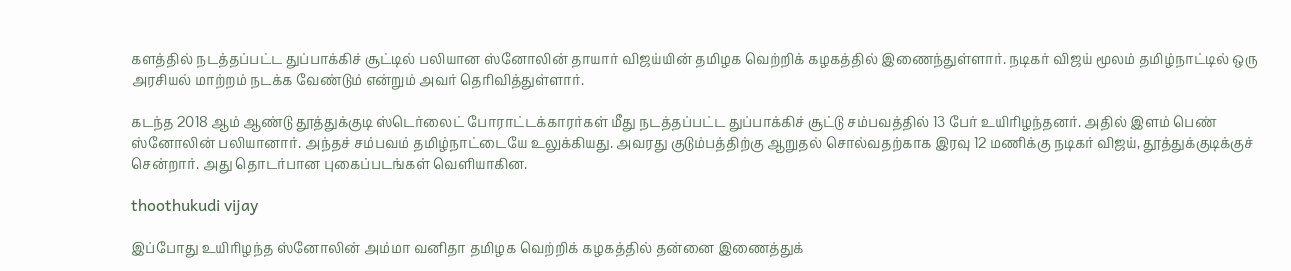களத்தில் நடத்தப்பட்ட துப்பாக்கிச் சூட்டில் பலியான ஸ்னோலின் தாயார் விஜய்யின் தமிழக வெற்றிக் கழகத்தில் இணைந்துள்ளார். நடிகர் விஜய் மூலம் தமிழ்நாட்டில் ஒரு அரசியல் மாற்றம் நடக்க வேண்டும் என்றும் அவர் தெரிவித்துள்ளார்.

கடந்த 2018 ஆம் ஆண்டு தூத்துக்குடி ஸ்டெர்லைட் போராட்டக்காரர்கள் மீது நடத்தப்பட்ட துப்பாக்கிச் சூட்டு சம்பவத்தில் 13 பேர் உயிரிழந்தனர். அதில் இளம் பெண் ஸ்னோலின் பலியானார். அந்தச் சம்பவம் தமிழ்நாட்டையே உலுக்கியது. அவரது குடும்பத்திற்கு ஆறுதல் சொல்வதற்காக இரவு 12 மணிக்கு நடிகர் விஜய், தூத்துக்குடிக்குச் சென்றார். அது தொடர்பான புகைப்படங்கள் வெளியாகின.

thoothukudi vijay

இப்போது உயிரிழந்த ஸ்னோலின் அம்மா வனிதா தமிழக வெற்றிக் கழகத்தில் தன்னை இணைத்துக்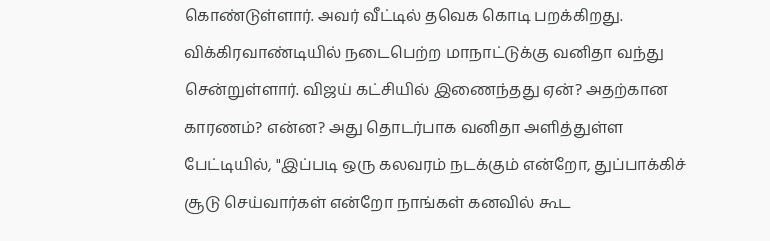கொண்டுள்ளார். அவர் வீட்டில் தவெக கொடி பறக்கிறது. விக்கிரவாண்டியில் நடைபெற்ற மாநாட்டுக்கு வனிதா வந்து சென்றுள்ளார். விஜய் கட்சியில் இணைந்தது ஏன்? அதற்கான காரணம்? என்ன? அது தொடர்பாக வனிதா அளித்துள்ள பேட்டியில், "இப்படி ஒரு கலவரம் நடக்கும் என்றோ, துப்பாக்கிச் சூடு செய்வார்கள் என்றோ நாங்கள் கனவில் கூட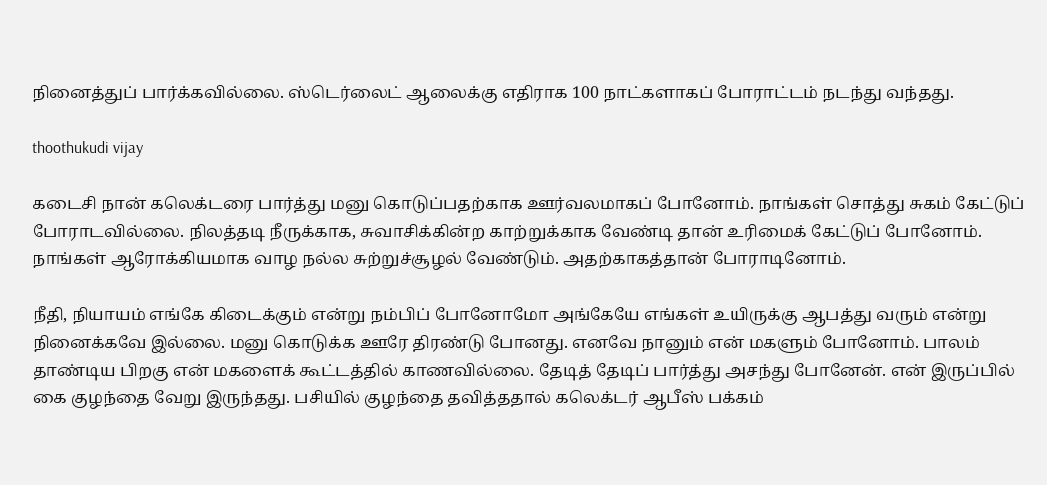நினைத்துப் பார்க்கவில்லை. ஸ்டெர்லைட் ஆலைக்கு எதிராக 100 நாட்களாகப் போராட்டம் நடந்து வந்தது.

thoothukudi vijay

கடைசி நான் கலெக்டரை பார்த்து மனு கொடுப்பதற்காக ஊர்வலமாகப் போனோம். நாங்கள் சொத்து சுகம் கேட்டுப் போராடவில்லை. நிலத்தடி நீருக்காக, சுவாசிக்கின்ற காற்றுக்காக வேண்டி தான் உரிமைக் கேட்டுப் போனோம். நாங்கள் ஆரோக்கியமாக வாழ நல்ல சுற்றுச்சூழல் வேண்டும். அதற்காகத்தான் போராடினோம்.

நீதி, நியாயம் எங்கே கிடைக்கும் என்று நம்பிப் போனோமோ அங்கேயே எங்கள் உயிருக்கு ஆபத்து வரும் என்று நினைக்கவே இல்லை. மனு கொடுக்க ஊரே திரண்டு போனது. எனவே நானும் என் மகளும் போனோம். பாலம் தாண்டிய பிறகு என் மகளைக் கூட்டத்தில் காணவில்லை. தேடித் தேடிப் பார்த்து அசந்து போனேன். என் இருப்பில் கை குழந்தை வேறு இருந்தது. பசியில் குழந்தை தவித்ததால் கலெக்டர் ஆபீஸ் பக்கம்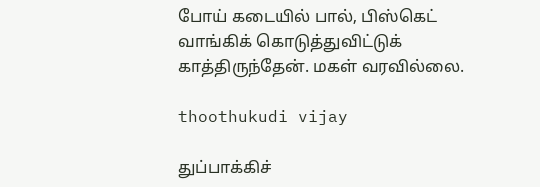போய் கடையில் பால், பிஸ்கெட் வாங்கிக் கொடுத்துவிட்டுக் காத்திருந்தேன். மகள் வரவில்லை.

thoothukudi vijay

துப்பாக்கிச்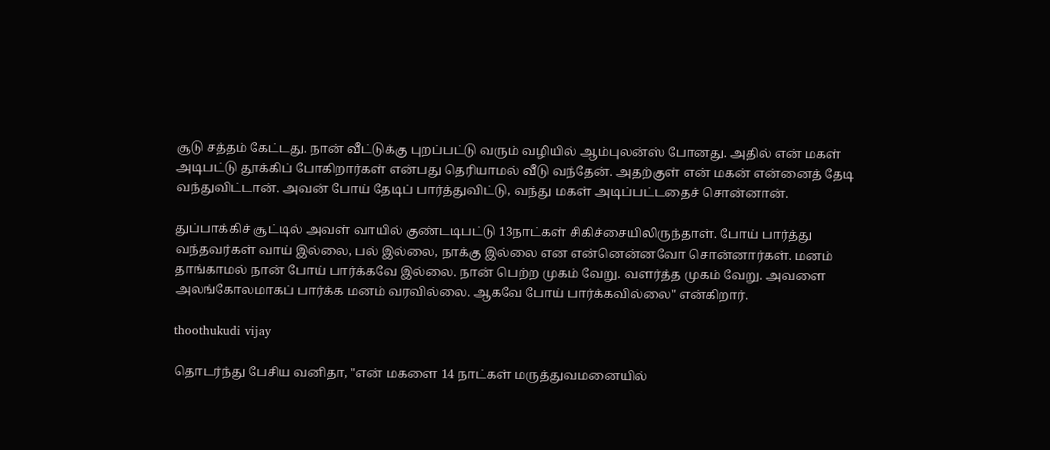சூடு சத்தம் கேட்டது. நான் வீட்டுக்கு புறப்பட்டு வரும் வழியில் ஆம்புலன்ஸ் போனது. அதில் என் மகள் அடிபட்டு தூக்கிப் போகிறார்கள் என்பது தெரியாமல் வீடு வந்தேன். அதற்குள் என் மகன் என்னைத் தேடி வந்துவிட்டான். அவன் போய் தேடிப் பார்த்துவிட்டு, வந்து மகள் அடிப்பட்டதைச் சொன்னான்.

துப்பாக்கிச் சூட்டில் அவள் வாயில் குண்டடிபட்டு 13நாட்கள் சிகிச்சையிலிருந்தாள். போய் பார்த்து வந்தவர்கள் வாய் இல்லை, பல் இல்லை, நாக்கு இல்லை என என்னென்னவோ சொன்னார்கள். மனம் தாங்காமல் நான் போய் பார்க்கவே இல்லை. நான் பெற்ற முகம் வேறு. வளர்த்த முகம் வேறு. அவளை அலங்கோலமாகப் பார்க்க மனம் வரவில்லை. ஆகவே போய் பார்க்கவில்லை" என்கிறார்.

thoothukudi vijay

தொடர்ந்து பேசிய வனிதா, "என் மகளை 14 நாட்கள் மருத்துவமனையில்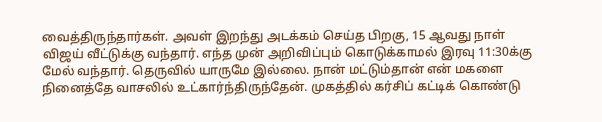வைத்திருந்தார்கள். அவள் இறந்து அடக்கம் செய்த பிறகு, 15 ஆவது நாள் விஜய் வீட்டுக்கு வந்தார். எந்த முன் அறிவிப்பும் கொடுக்காமல் இரவு 11:30க்கு மேல் வந்தார். தெருவில் யாருமே இல்லை. நான் மட்டும்தான் என் மகளை நினைத்தே வாசலில் உட்கார்ந்திருந்தேன். முகத்தில் கர்சிப் கட்டிக் கொண்டு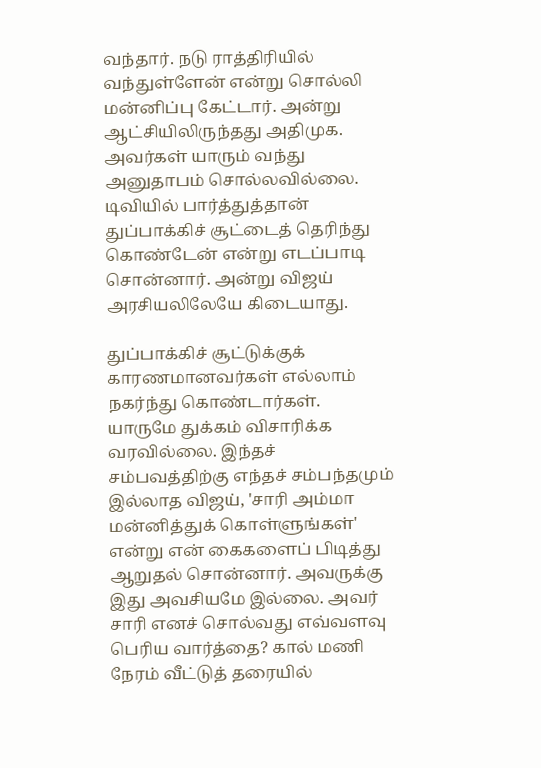வந்தார். நடு ராத்திரியில் வந்துள்ளேன் என்று சொல்லி மன்னிப்பு கேட்டார். அன்று ஆட்சியிலிருந்தது அதிமுக. அவர்கள் யாரும் வந்து அனுதாபம் சொல்லவில்லை. டிவியில் பார்த்துத்தான் துப்பாக்கிச் சூட்டைத் தெரிந்து கொண்டேன் என்று எடப்பாடி சொன்னார். அன்று விஜய் அரசியலிலேயே கிடையாது.

துப்பாக்கிச் சூட்டுக்குக் காரணமானவர்கள் எல்லாம் நகர்ந்து கொண்டார்கள். யாருமே துக்கம் விசாரிக்க வரவில்லை. இந்தச் சம்பவத்திற்கு எந்தச் சம்பந்தமும் இல்லாத விஜய், 'சாரி அம்மா மன்னித்துக் கொள்ளுங்கள்' என்று என் கைகளைப் பிடித்து ஆறுதல் சொன்னார். அவருக்கு இது அவசியமே இல்லை. அவர் சாரி எனச் சொல்வது எவ்வளவு பெரிய வார்த்தை? கால் மணி நேரம் வீட்டுத் தரையில்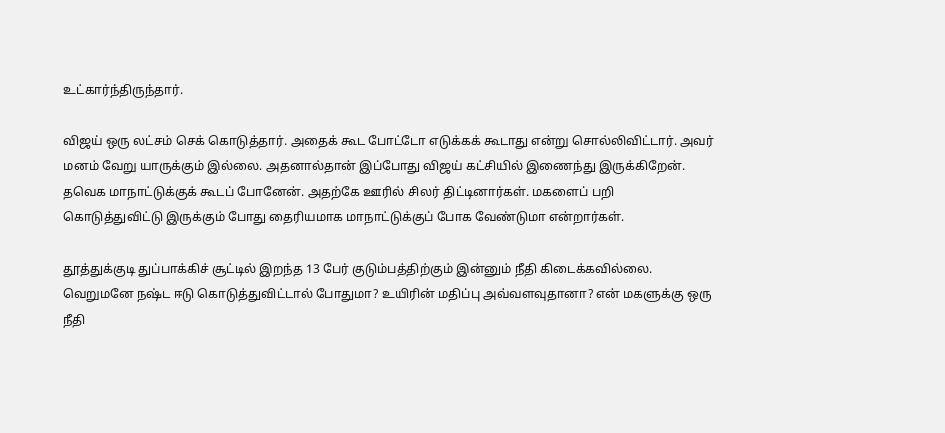உட்கார்ந்திருந்தார்.

விஜய் ஒரு லட்சம் செக் கொடுத்தார். அதைக் கூட போட்டோ எடுக்கக் கூடாது என்று சொல்லிவிட்டார். அவர் மனம் வேறு யாருக்கும் இல்லை. அதனால்தான் இப்போது விஜய் கட்சியில் இணைந்து இருக்கிறேன். தவெக மாநாட்டுக்குக் கூடப் போனேன். அதற்கே ஊரில் சிலர் திட்டினார்கள். மகளைப் பறி கொடுத்துவிட்டு இருக்கும் போது தைரியமாக மாநாட்டுக்குப் போக வேண்டுமா என்றார்கள்.

தூத்துக்குடி துப்பாக்கிச் சூட்டில் இறந்த 13 பேர் குடும்பத்திற்கும் இன்னும் நீதி கிடைக்கவில்லை. வெறுமனே நஷ்ட ஈடு கொடுத்துவிட்டால் போதுமா? உயிரின் மதிப்பு அவ்வளவுதானா? என் மகளுக்கு ஒரு நீதி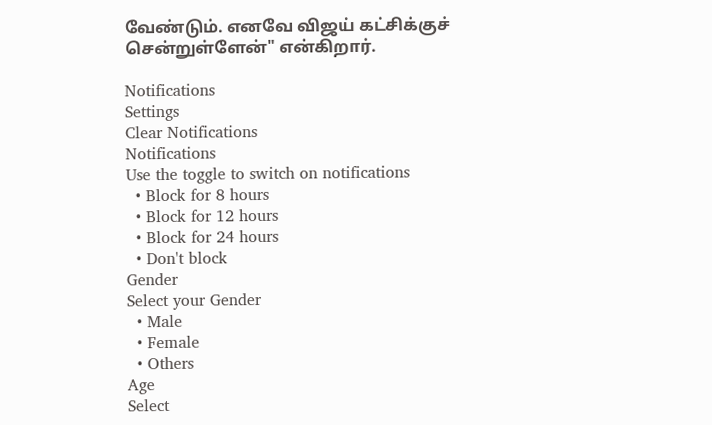வேண்டும். எனவே விஜய் கட்சிக்குச் சென்றுள்ளேன்" என்கிறார்.

Notifications
Settings
Clear Notifications
Notifications
Use the toggle to switch on notifications
  • Block for 8 hours
  • Block for 12 hours
  • Block for 24 hours
  • Don't block
Gender
Select your Gender
  • Male
  • Female
  • Others
Age
Select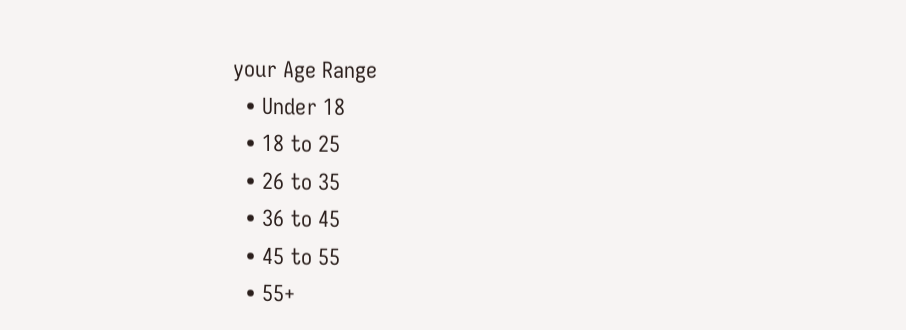your Age Range
  • Under 18
  • 18 to 25
  • 26 to 35
  • 36 to 45
  • 45 to 55
  • 55+